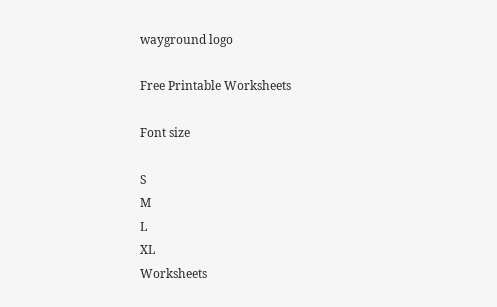wayground logo

Free Printable Worksheets

Font size

S
M
L
XL
Worksheets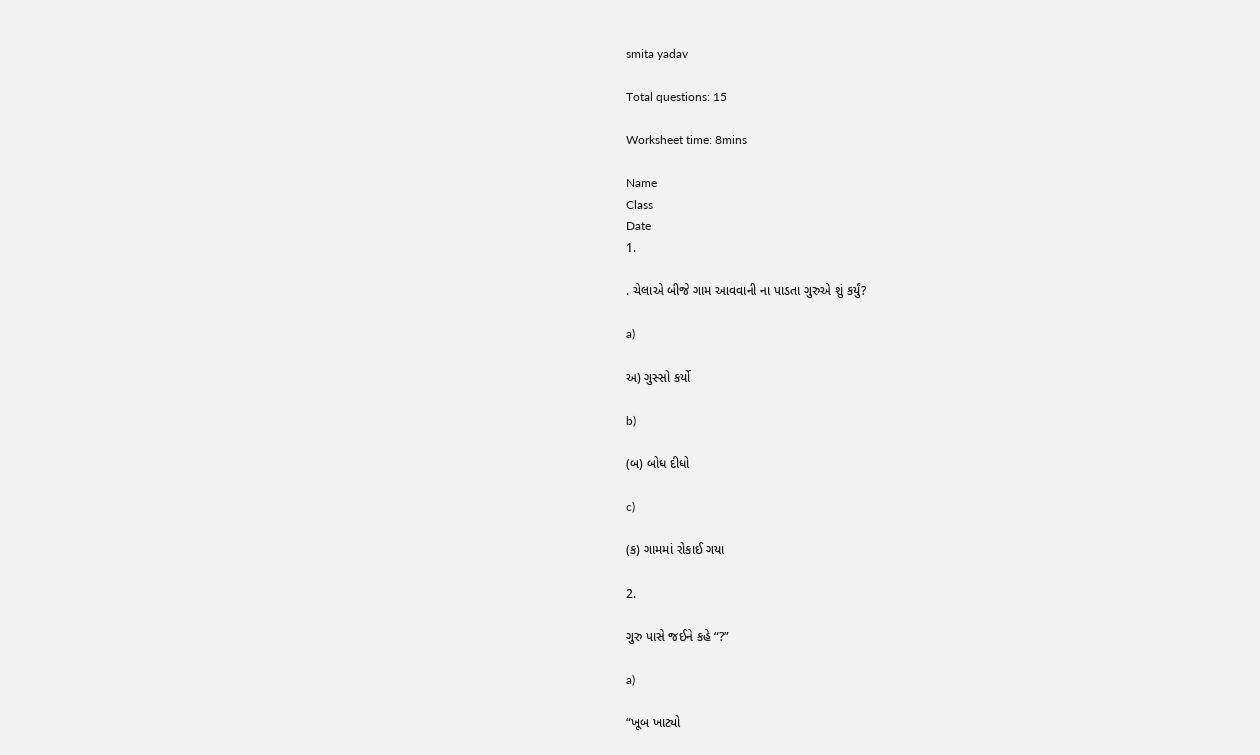smita yadav

Total questions: 15

Worksheet time: 8mins

Name
Class
Date
1.

. ચેલાએ બીજે ગામ આવવાની ના પાડતા ગુરુએ શું કર્યું?

a)

અ) ગુસ્સો કર્યો

b)

(બ) બોધ દીધો

c)

(ક) ગામમાં રોકાઈ ગયા

2.

ગુરુ પાસે જઈને કહે “?”

a)

“ખૂબ ખાટ્યો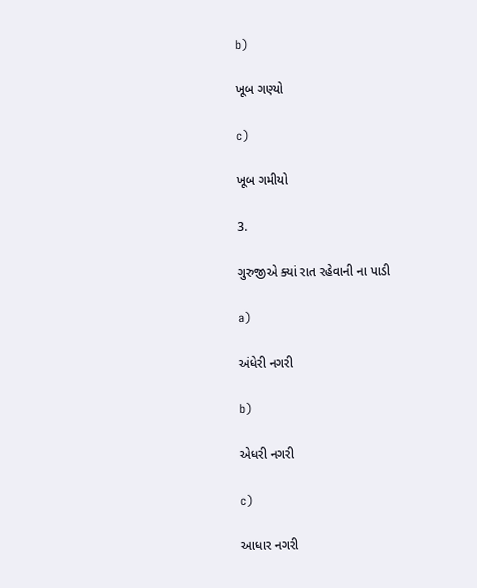b)

ખૂબ ગણ્યો

c)

ખૂબ ગમીયો

3.

ગુરુજીએ ક્યાં રાત રહેવાની ના પાડી

a)

અંધેરી નગરી

b)

એધરી નગરી

c)

આધાર નગરી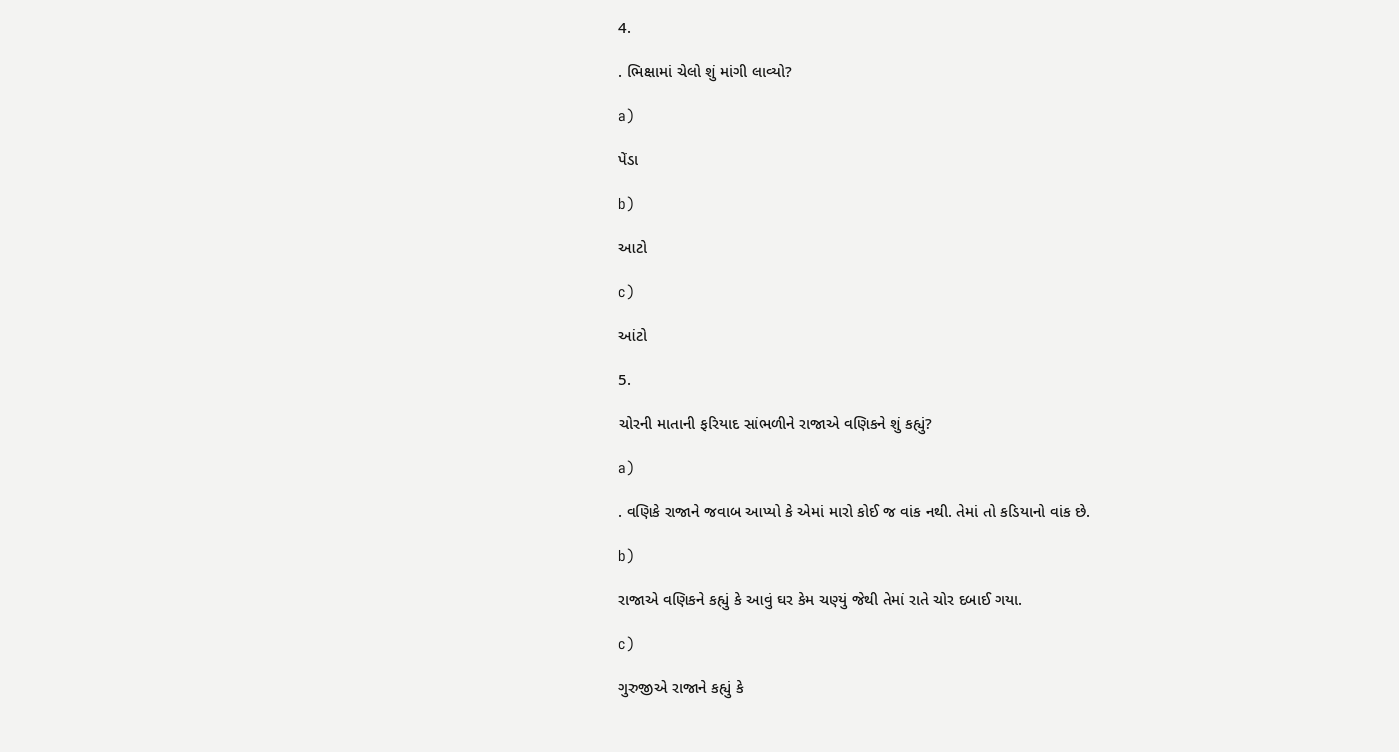4.

. ભિક્ષામાં ચેલો શું માંગી લાવ્યો?

a)

પેંડા

b)

આટો

c)

આંટો

5.

ચોરની માતાની ફરિયાદ સાંભળીને રાજાએ વણિકને શું કહ્યું?

a)

. વણિકે રાજાને જવાબ આપ્યો કે એમાં મારો કોઈ જ વાંક નથી. તેમાં તો કડિયાનો વાંક છે.

b)

રાજાએ વણિકને કહ્યું કે આવું ઘર કેમ ચણ્યું જેથી તેમાં રાતે ચોર દબાઈ ગયા.

c)

ગુરુજીએ રાજાને કહ્યું કે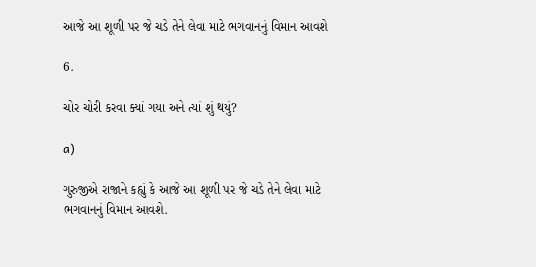આજે આ શૂળી પર જે ચડે તેને લેવા માટે ભગવાનનું વિમાન આવશે

6.

ચોર ચોરી કરવા ક્યાં ગયા અને ત્યાં શું થયું?

a)

ગુરુજીએ રાજાને કહ્યું કે આજે આ શૂળી પર જે ચડે તેને લેવા માટે ભગવાનનું વિમાન આવશે.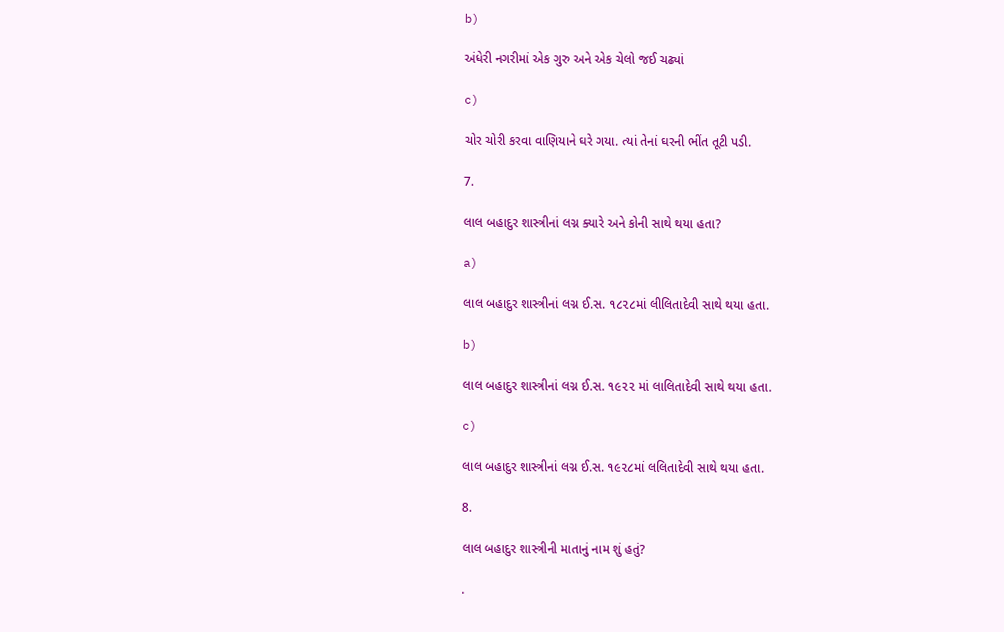b)

અંધેરી નગરીમાં એક ગુરુ અને એક ચેલો જઈ ચઢ્યાં

c)

ચોર ચોરી કરવા વાણિયાને ઘરે ગયા. ત્યાં તેનાં ઘરની ભીંત તૂટી પડી.

7.

લાલ બહાદુર શાસ્ત્રીનાં લગ્ન ક્યારે અને કોની સાથે થયા હતા?

a)

લાલ બહાદુર શાસ્ત્રીનાં લગ્ન ઈ.સ. ૧૮૨૮માં લીલિતાદેવી સાથે થયા હતા.

b)

લાલ બહાદુર શાસ્ત્રીનાં લગ્ન ઈ.સ. ૧૯૨૨ માં લાલિતાદેવી સાથે થયા હતા.

c)

લાલ બહાદુર શાસ્ત્રીનાં લગ્ન ઈ.સ. ૧૯૨૮માં લલિતાદેવી સાથે થયા હતા.

8.

લાલ બહાદુર શાસ્ત્રીની માતાનું નામ શું હતું?

.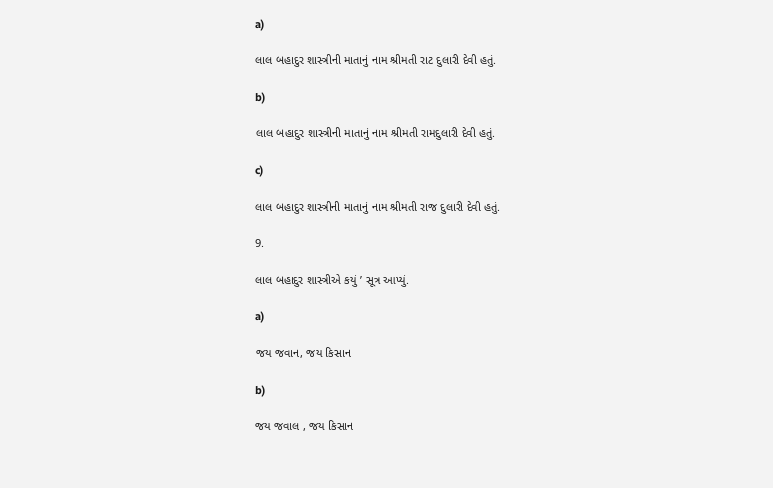a)

લાલ બહાદુર શાસ્ત્રીની માતાનું નામ શ્રીમતી રાટ દુલારી દેવી હતું.

b)

લાલ બહાદુર શાસ્ત્રીની માતાનું નામ શ્રીમતી રામદુલારી દેવી હતું.

c)

લાલ બહાદુર શાસ્ત્રીની માતાનું નામ શ્રીમતી રાજ દુલારી દેવી હતું.

9.

લાલ બહાદુર શાસ્ત્રીએ કયું ’ સૂત્ર આપ્યું.

a)

જય જવાન, જય કિસાન

b)

જય જવાલ , જય કિસાન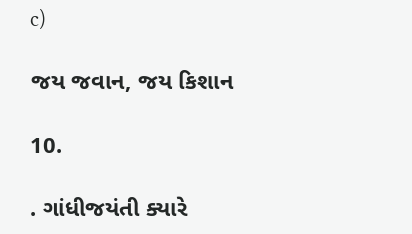c)

જય જવાન, જય કિશાન

10.

. ગાંધીજયંતી ક્યારે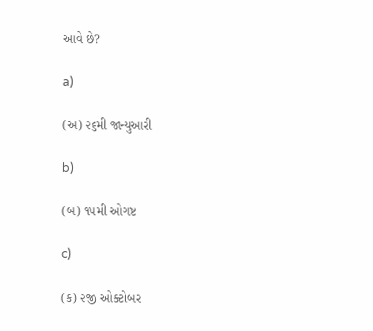આવે છે?

a)

(અ) ૨૬મી જાન્યુઆરી

b)

(બ) ૧૫મી ઓગષ્ટ

c)

(ક) ૨જી ઓક્ટોબર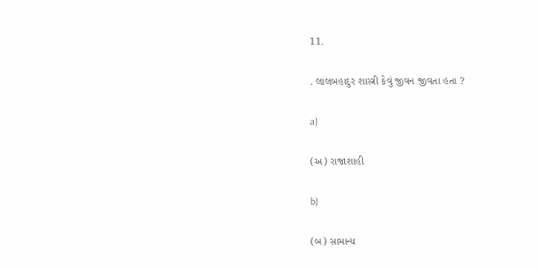11.

. લાલબહાદુર શાસ્ત્રી કેવું જીવન જીવતા હતા ?

a)

(અ) રાજાશાહી

b)

(બ) સામાન્ય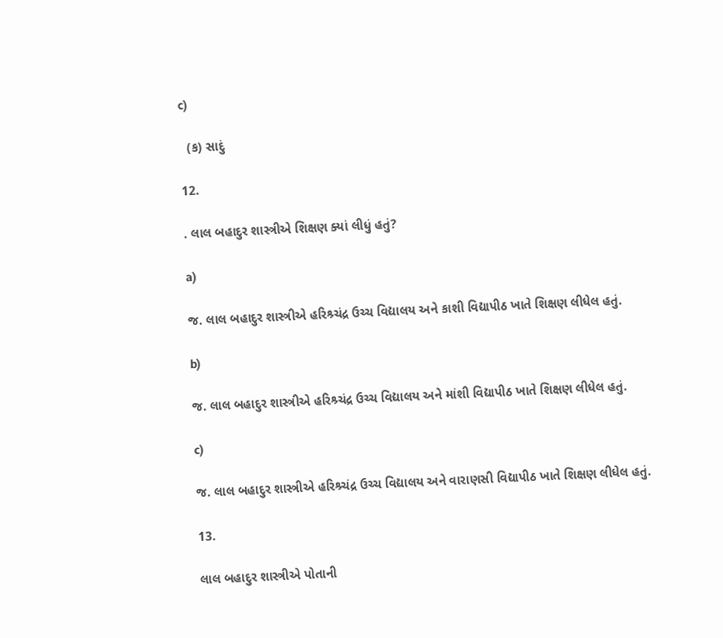c)

  (ક) સાદું

12.

. લાલ બહાદુર શાસ્ત્રીએ શિક્ષણ ક્યાં લીધું હતું?

a)

જ. લાલ બહાદુર શાસ્ત્રીએ હરિશ્ર્ચંદ્ર ઉચ્ચ વિદ્યાલય અને કાશી વિદ્યાપીઠ ખાતે શિક્ષણ લીધેલ હતું.

b)

જ. લાલ બહાદુર શાસ્ત્રીએ હરિશ્ર્ચંદ્ર ઉચ્ચ વિદ્યાલય અને માંશી વિદ્યાપીઠ ખાતે શિક્ષણ લીધેલ હતું.

c)

જ. લાલ બહાદુર શાસ્ત્રીએ હરિશ્ર્ચંદ્ર ઉચ્ચ વિદ્યાલય અને વારાણસી વિદ્યાપીઠ ખાતે શિક્ષણ લીધેલ હતું.

13.

લાલ બહાદુર શાસ્ત્રીએ પોતાની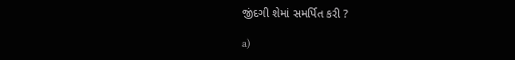જીંદગી શેમાં સમર્પિત કરી ?

a)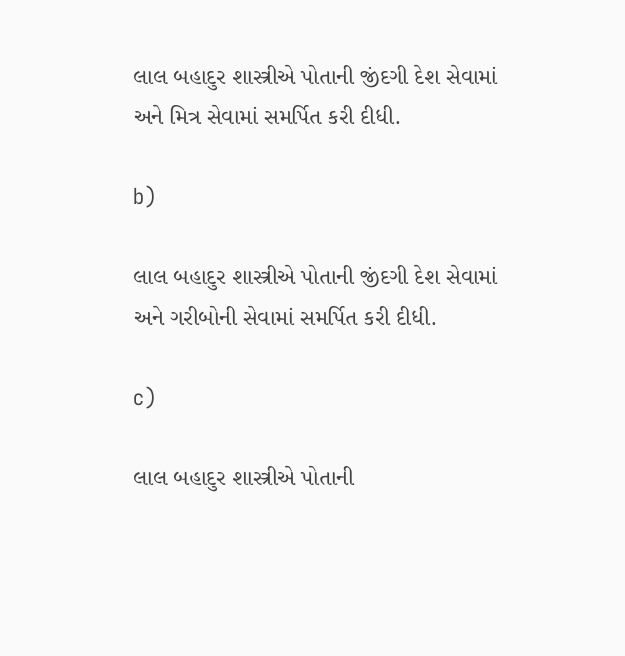લાલ બહાદુર શાસ્ત્રીએ પોતાની જીંદગી દેશ સેવામાં અને મિત્ર સેવામાં સમર્પિત કરી દીધી.

b)

લાલ બહાદુર શાસ્ત્રીએ પોતાની જીંદગી દેશ સેવામાં અને ગરીબોની સેવામાં સમર્પિત કરી દીધી.

c)

લાલ બહાદુર શાસ્ત્રીએ પોતાની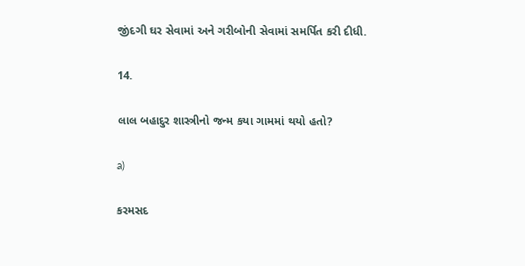જીંદગી ઘર સેવામાં અને ગરીબોની સેવામાં સમર્પિત કરી દીધી.

14.

લાલ બહાદુર શાસ્ત્રીનો જન્મ કયા ગામમાં થયો હતો?

a)

કરમસદ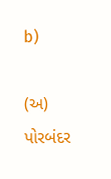b)

(અ) પોરબંદર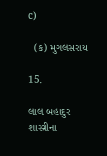c)

  (ક) મુગલસરાય

15.

લાલ બહાદુર શાસ્ત્રીના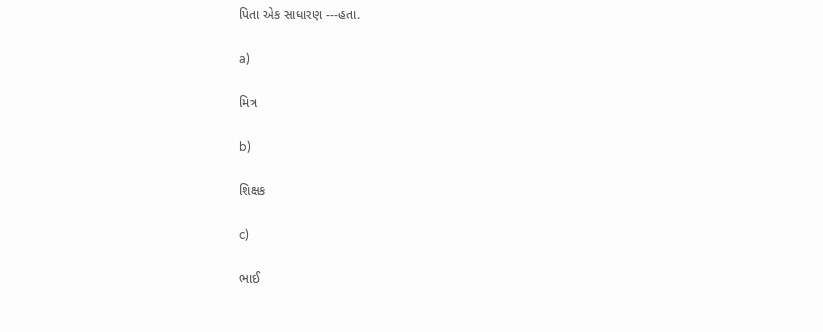પિતા એક સાધારણ ---હતા.

a)

મિત્ર

b)

શિક્ષક

c)

ભાઈ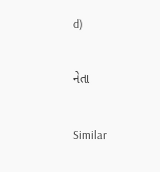d)

નેતા

Similar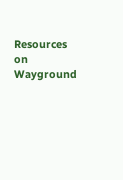Resources on Wayground